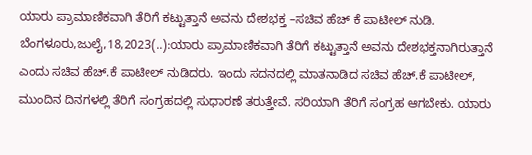ಯಾರು ಪ್ರಾಮಾಣಿಕವಾಗಿ ತೆರಿಗೆ ಕಟ್ಟುತ್ತಾನೆ ಅವನು ದೇಶಭಕ್ತ –ಸಚಿವ ಹೆಚ್ ಕೆ ಪಾಟೀಲ್ ನುಡಿ. ಬೆಂಗಳೂರು,ಜುಲೈ,18,2023(..):ಯಾರು ಪ್ರಾಮಾಣಿಕವಾಗಿ ತೆರಿಗೆ ಕಟ್ಟುತ್ತಾನೆ ಅವನು ದೇಶಭಕ್ತನಾಗಿರುತ್ತಾನೆ ಎಂದು ಸಚಿವ ಹೆಚ್.ಕೆ ಪಾಟೀಲ್ ನುಡಿದರು. ಇಂದು ಸದನದಲ್ಲಿ ಮಾತನಾಡಿದ ಸಚಿವ ಹೆಚ್.ಕೆ ಪಾಟೀಲ್, ಮುಂದಿನ ದಿನಗಳಲ್ಲಿ ತೆರಿಗೆ ಸಂಗ್ರಹದಲ್ಲಿ ಸುಧಾರಣೆ ತರುತ್ತೇವೆ. ಸರಿಯಾಗಿ ತೆರಿಗೆ ಸಂಗ್ರಹ ಆಗಬೇಕು. ಯಾರು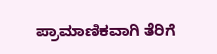ಪ್ರಾಮಾಣಿಕವಾಗಿ ತೆರಿಗೆ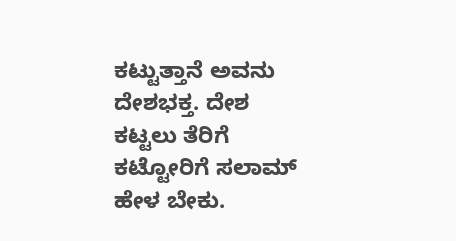ಕಟ್ಟುತ್ತಾನೆ ಅವನು ದೇಶಭಕ್ತ. ದೇಶ ಕಟ್ಟಲು ತೆರಿಗೆ ಕಟ್ಟೋರಿಗೆ ಸಲಾಮ್ ಹೇಳ ಬೇಕು.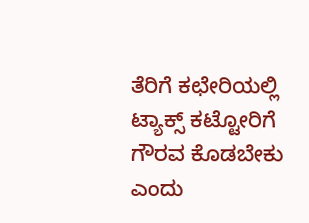ತೆರಿಗೆ ಕಛೇರಿಯಲ್ಲಿ ಟ್ಯಾಕ್ಸ್ ಕಟ್ಟೋರಿಗೆ ಗೌರವ ಕೊಡಬೇಕು ಎಂದು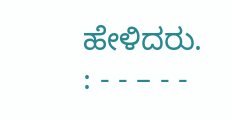ಹೇಳಿದರು. : - - – - -